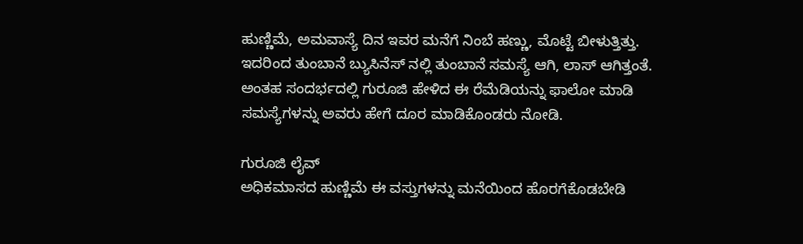ಹುಣ್ಣಿಮೆ, ಅಮವಾಸ್ಯೆ ದಿನ ಇವರ ಮನೆಗೆ ನಿಂಬೆ ಹಣ್ಣು, ಮೊಟ್ಟೆ ಬೀಳುತ್ತಿತ್ತು. ಇದರಿಂದ ತುಂಬಾನೆ ಬ್ಯುಸಿನೆಸ್ ನಲ್ಲಿ ತುಂಬಾನೆ ಸಮಸ್ಯೆ ಆಗಿ, ಲಾಸ್ ಆಗಿತ್ತಂತೆ. ಅಂತಹ ಸಂದರ್ಭದಲ್ಲಿ ಗುರೂಜಿ ಹೇಳಿದ ಈ ರೆಮೆಡಿಯನ್ನು ಫಾಲೋ ಮಾಡಿ ಸಮಸ್ಯೆಗಳನ್ನು ಅವರು ಹೇಗೆ ದೂರ ಮಾಡಿಕೊಂಡರು ನೋಡಿ.

ಗುರೂಜಿ ಲೈವ್
ಅಧಿಕಮಾಸದ ಹುಣ್ಣಿಮೆ ಈ ವಸ್ತುಗಳನ್ನು ಮನೆಯಿಂದ ಹೊರಗೆಕೊಡಬೇಡಿ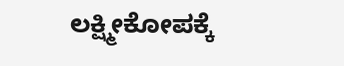ಲಕ್ಷ್ಮೀಕೋಪಕ್ಕೆ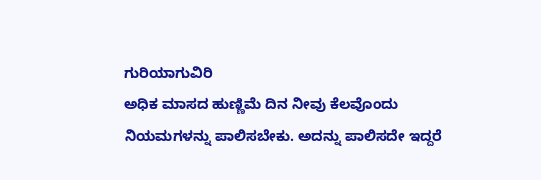ಗುರಿಯಾಗುವಿರಿ
ಅಧಿಕ ಮಾಸದ ಹುಣ್ಣಿಮೆ ದಿನ ನೀವು ಕೆಲವೊಂದು ನಿಯಮಗಳನ್ನು ಪಾಲಿಸಬೇಕು. ಅದನ್ನು ಪಾಲಿಸದೇ ಇದ್ದರೆ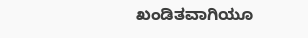ಖಂಡಿತವಾಗಿಯೂ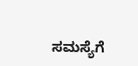ಸಮಸ್ಯೆಗೆ